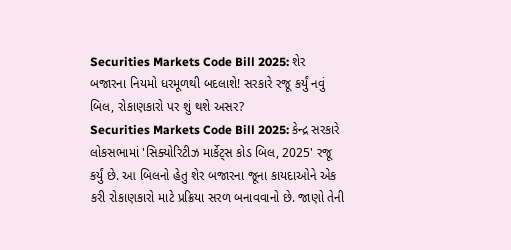Securities Markets Code Bill 2025: શેર બજારના નિયમો ધરમૂળથી બદલાશે! સરકારે રજૂ કર્યું નવું બિલ, રોકાણકારો પર શું થશે અસર?
Securities Markets Code Bill 2025: કેન્દ્ર સરકારે લોકસભામાં 'સિક્યોરિટીઝ માર્કેટ્સ કોડ બિલ, 2025' રજૂ કર્યું છે. આ બિલનો હેતુ શેર બજારના જૂના કાયદાઓને એક કરી રોકાણકારો માટે પ્રક્રિયા સરળ બનાવવાનો છે. જાણો તેની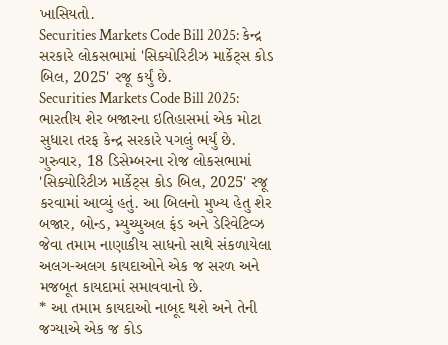ખાસિયતો.
Securities Markets Code Bill 2025: કેન્દ્ર સરકારે લોકસભામાં 'સિક્યોરિટીઝ માર્કેટ્સ કોડ બિલ, 2025' રજૂ કર્યું છે.
Securities Markets Code Bill 2025: ભારતીય શેર બજારના ઇતિહાસમાં એક મોટા સુધારા તરફ કેન્દ્ર સરકારે પગલું ભર્યું છે. ગુરુવાર, 18 ડિસેમ્બરના રોજ લોકસભામાં 'સિક્યોરિટીઝ માર્કેટ્સ કોડ બિલ, 2025' રજૂ કરવામાં આવ્યું હતું. આ બિલનો મુખ્ય હેતુ શેર બજાર, બોન્ડ, મ્યુચ્યુઅલ ફંડ અને ડેરિવેટિવ્ઝ જેવા તમામ નાણાકીય સાધનો સાથે સંકળાયેલા અલગ-અલગ કાયદાઓને એક જ સરળ અને મજબૂત કાયદામાં સમાવવાનો છે.
* આ તમામ કાયદાઓ નાબૂદ થશે અને તેની જગ્યાએ એક જ કોડ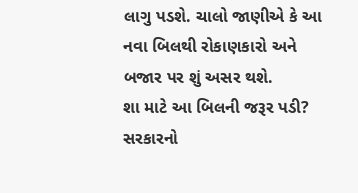લાગુ પડશે. ચાલો જાણીએ કે આ નવા બિલથી રોકાણકારો અને બજાર પર શું અસર થશે.
શા માટે આ બિલની જરૂર પડી?
સરકારનો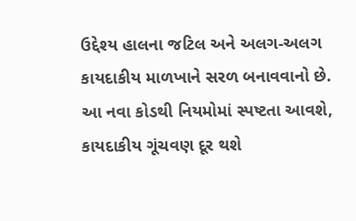ઉદ્દેશ્ય હાલના જટિલ અને અલગ-અલગ કાયદાકીય માળખાને સરળ બનાવવાનો છે. આ નવા કોડથી નિયમોમાં સ્પષ્ટતા આવશે, કાયદાકીય ગૂંચવણ દૂર થશે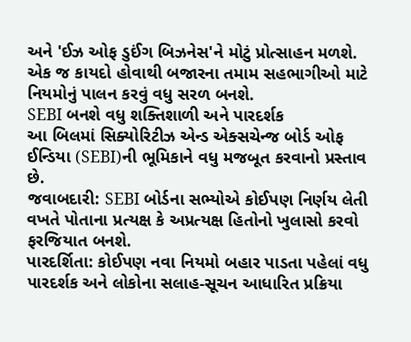અને 'ઈઝ ઓફ ડુઈંગ બિઝનેસ'ને મોટું પ્રોત્સાહન મળશે. એક જ કાયદો હોવાથી બજારના તમામ સહભાગીઓ માટે નિયમોનું પાલન કરવું વધુ સરળ બનશે.
SEBI બનશે વધુ શક્તિશાળી અને પારદર્શક
આ બિલમાં સિક્યોરિટીઝ એન્ડ એક્સચેન્જ બોર્ડ ઓફ ઈન્ડિયા (SEBI)ની ભૂમિકાને વધુ મજબૂત કરવાનો પ્રસ્તાવ છે.
જવાબદારી: SEBI બોર્ડના સભ્યોએ કોઈપણ નિર્ણય લેતી વખતે પોતાના પ્રત્યક્ષ કે અપ્રત્યક્ષ હિતોનો ખુલાસો કરવો ફરજિયાત બનશે.
પારદર્શિતા: કોઈપણ નવા નિયમો બહાર પાડતા પહેલાં વધુ પારદર્શક અને લોકોના સલાહ-સૂચન આધારિત પ્રક્રિયા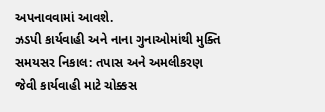અપનાવવામાં આવશે.
ઝડપી કાર્યવાહી અને નાના ગુનાઓમાંથી મુક્તિ
સમયસર નિકાલ: તપાસ અને અમલીકરણ જેવી કાર્યવાહી માટે ચોક્કસ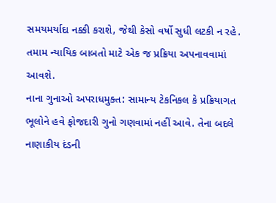સમયમર્યાદા નક્કી કરાશે, જેથી કેસો વર્ષો સુધી લટકી ન રહે. તમામ ન્યાયિક બાબતો માટે એક જ પ્રક્રિયા અપનાવવામાં આવશે.
નાના ગુનાઓ અપરાધમુક્ત: સામાન્ય ટેકનિકલ કે પ્રક્રિયાગત ભૂલોને હવે ફોજદારી ગુનો ગણવામાં નહીં આવે. તેના બદલે નાણાકીય દંડની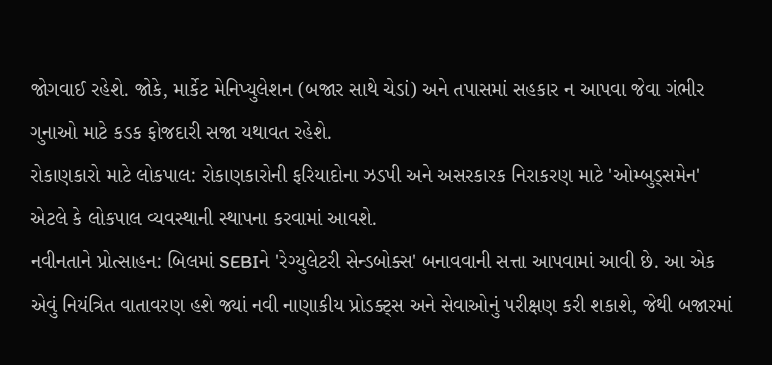જોગવાઈ રહેશે. જોકે, માર્કેટ મેનિપ્યુલેશન (બજાર સાથે ચેડાં) અને તપાસમાં સહકાર ન આપવા જેવા ગંભીર ગુનાઓ માટે કડક ફોજદારી સજા યથાવત રહેશે.
રોકાણકારો માટે લોકપાલ: રોકાણકારોની ફરિયાદોના ઝડપી અને અસરકારક નિરાકરણ માટે 'ઓમ્બુડ્સમેન' એટલે કે લોકપાલ વ્યવસ્થાની સ્થાપના કરવામાં આવશે.
નવીનતાને પ્રોત્સાહન: બિલમાં SEBIને 'રેગ્યુલેટરી સેન્ડબોક્સ' બનાવવાની સત્તા આપવામાં આવી છે. આ એક એવું નિયંત્રિત વાતાવરણ હશે જ્યાં નવી નાણાકીય પ્રોડક્ટ્સ અને સેવાઓનું પરીક્ષણ કરી શકાશે, જેથી બજારમાં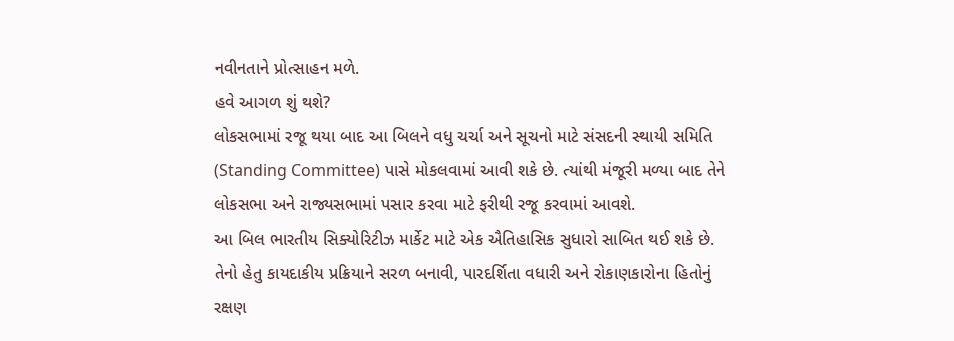નવીનતાને પ્રોત્સાહન મળે.
હવે આગળ શું થશે?
લોકસભામાં રજૂ થયા બાદ આ બિલને વધુ ચર્ચા અને સૂચનો માટે સંસદની સ્થાયી સમિતિ (Standing Committee) પાસે મોકલવામાં આવી શકે છે. ત્યાંથી મંજૂરી મળ્યા બાદ તેને લોકસભા અને રાજ્યસભામાં પસાર કરવા માટે ફરીથી રજૂ કરવામાં આવશે.
આ બિલ ભારતીય સિક્યોરિટીઝ માર્કેટ માટે એક ઐતિહાસિક સુધારો સાબિત થઈ શકે છે. તેનો હેતુ કાયદાકીય પ્રક્રિયાને સરળ બનાવી, પારદર્શિતા વધારી અને રોકાણકારોના હિતોનું રક્ષણ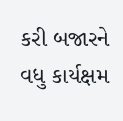કરી બજારને વધુ કાર્યક્ષમ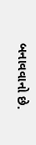બનાવવાનો છે.